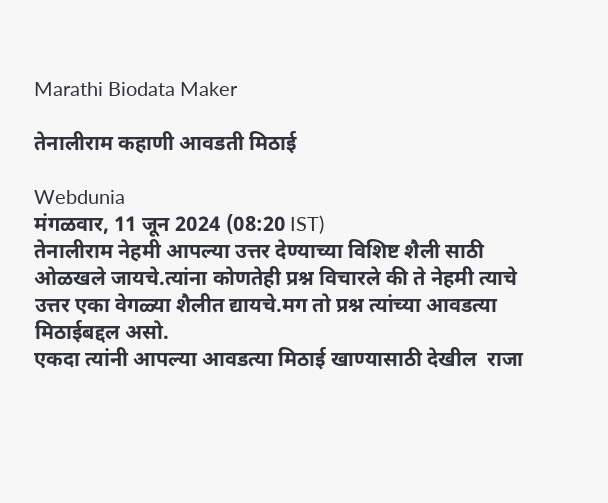Marathi Biodata Maker

तेनालीराम कहाणी आवडती मिठाई

Webdunia
मंगळवार, 11 जून 2024 (08:20 IST)
तेनालीराम नेहमी आपल्या उत्तर देण्याच्या विशिष्ट शैली साठी ओळखले जायचे.त्यांना कोणतेही प्रश्न विचारले की ते नेहमी त्याचे उत्तर एका वेगळ्या शैलीत द्यायचे.मग तो प्रश्न त्यांच्या आवडत्या मिठाईबद्दल असो.
एकदा त्यांनी आपल्या आवडत्या मिठाई खाण्यासाठी देखील  राजा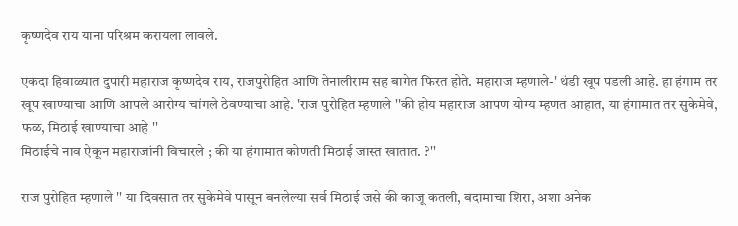कृष्णदेव राय याना परिश्रम करायला लावले.

एकदा हिवाळ्यात दुपारी महाराज कृष्णदेव राय, राजपुरोहित आणि तेनालीराम सह बागेत फिरत होते. महाराज म्हणाले-' थंडी खूप पडली आहे. हा हंगाम तर खूप खाण्याचा आणि आपले आरोग्य चांगले ठेवण्याचा आहे. 'राज पुरोहित म्हणाले ''की होय महाराज आपण योग्य म्हणत आहात, या हंगामात तर सुकेमेवे, फळ, मिठाई खाण्याचा आहे ''
मिठाईचे नाव ऐकून महाराजांनी विचारले ; की या हंगामात कोणती मिठाई जास्त खातात. ?''

राज पुरोहित म्हणाले '' या दिवसात तर सुकेमेवे पासून बनलेल्या सर्व मिठाई जसे की काजू कतली, बदामाचा शिरा, अशा अनेक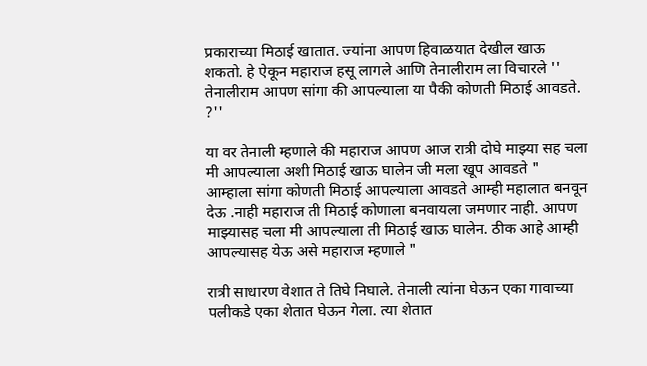प्रकाराच्या मिठाई खातात. ज्यांना आपण हिवाळयात देखील खाऊ शकतो. हे ऐकून महाराज हसू लागले आणि तेनालीराम ला विचारले '' तेनालीराम आपण सांगा की आपल्याला या पैकी कोणती मिठाई आवडते. ?''

या वर तेनाली म्हणाले की महाराज आपण आज रात्री दोघे माझ्या सह चला मी आपल्याला अशी मिठाई खाऊ घालेन जी मला खूप आवडते " आम्हाला सांगा कोणती मिठाई आपल्याला आवडते आम्ही महालात बनवून देऊ .नाही महाराज ती मिठाई कोणाला बनवायला जमणार नाही. आपण माझ्यासह चला मी आपल्याला ती मिठाई खाऊ घालेन. ठीक आहे आम्ही आपल्यासह येऊ असे महाराज म्हणाले "

रात्री साधारण वेशात ते तिघे निघाले. तेनाली त्यांना घेऊन एका गावाच्या पलीकडे एका शेतात घेऊन गेला. त्या शेतात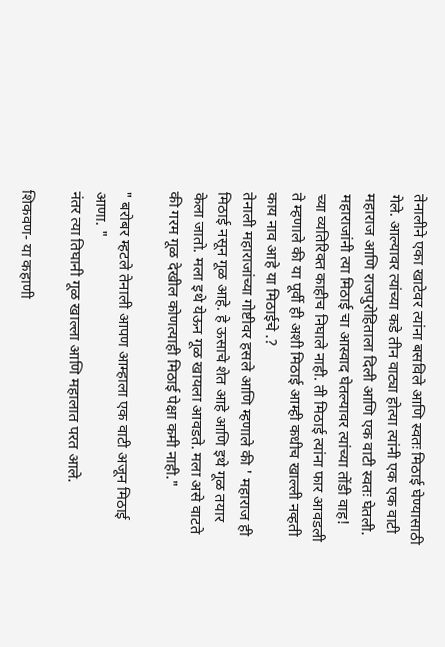तेनालीने एका खाटेवर त्यांना बसविले आणि स्वतः मिठाई घेण्यासाठी गेले. आल्यावर त्यांच्या कडे तीन वाट्या होत्या त्यांनी एक एक वाटी महाराज आणि राजपुरोहिताला दिली आणि एक वाटी स्वतः घेतली. महाराजांनी त्या मिठाई चा आस्वाद घेतल्यावर त्यांच्या तोंडी वाह! च्या व्यतिरिक्त काहीच निघाले नाही. ती मिठाई त्यांना फार आवडली ते म्हणाले की या पूर्वी ही अशी मिठाई आम्ही कधीच खाल्ली नव्हती काय नाव आहे या मिठाईचे .?
तेनाली महाराजांच्या गोष्टीवर हसले आणि म्हणाले की ' महाराज ही मिठाई नसून गूळ आहे. हे ऊसाचे शेत आहे आणि इथे गूळ तयार केला जातो. मला इथे येऊन गूळ खायला आवडते. मला असे वाटते की गरम गूळ देखील कोणत्याही मिठाई पेक्षा कमी नाही."

" बरोबर म्हटले तेनाली आपण आम्हाला एक वाटी अजून मिठाई आणा. "
नंतर त्या तिघानी गूळ खाल्ला आणि महालात परत आले.

शिकवण- या कहाणी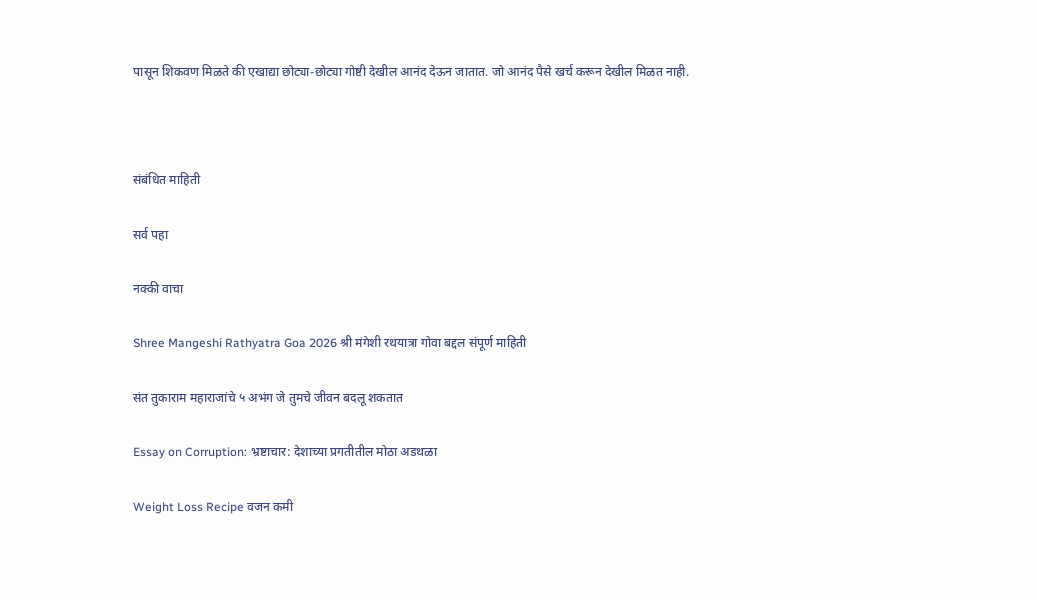पासून शिकवण मिळते की एखाद्या छोट्या-छोट्या गोष्टी देखील आनंद देऊन जातात. जो आनंद पैसे खर्च करून देखील मिळत नाही.



संबंधित माहिती

सर्व पहा

नक्की वाचा

Shree Mangeshi Rathyatra Goa 2026 श्री मंगेशी रथयात्रा गोवा बद्दल संपूर्ण माहिती

संत तुकाराम महाराजांचे ५ अभंग जे तुमचे जीवन बदलू शकतात

Essay on Corruption: भ्रष्टाचार: देशाच्या प्रगतीतील मोठा अडथळा

Weight Loss Recipe वजन कमी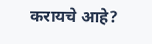करायचे आहे?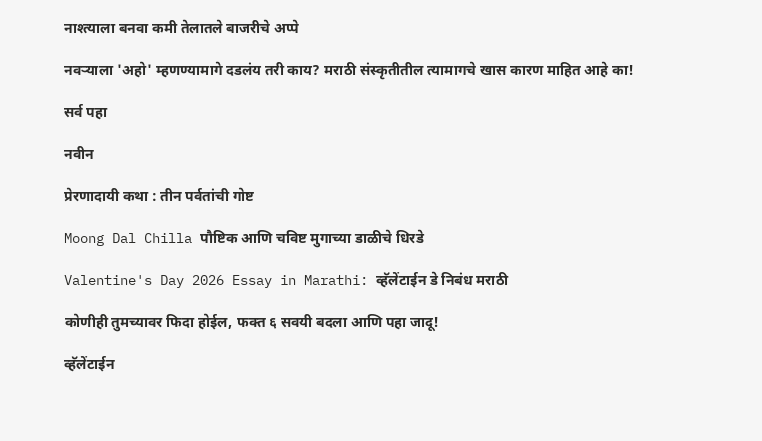नाश्त्याला बनवा कमी तेलातले बाजरीचे अप्पे

नवर्‍याला 'अहो' म्हणण्यामागे दडलंय तरी काय? मराठी संस्कृतीतील त्यामागचे खास कारण माहित आहे का!

सर्व पहा

नवीन

प्रेरणादायी कथा : तीन पर्वतांची गोष्ट

Moong Dal Chilla पौष्टिक आणि चविष्ट मुगाच्या डाळीचे धिरडे

Valentine's Day 2026 Essay in Marathi: व्हॅलेंटाईन डे निबंध मराठी

कोणीही तुमच्यावर फिदा होईल, फक्त ६ सवयी बदला आणि पहा जादू!

व्हॅलेंटाईन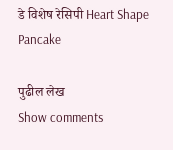डे विशेष रेसिपी Heart Shape Pancake

पुढील लेख
Show comments